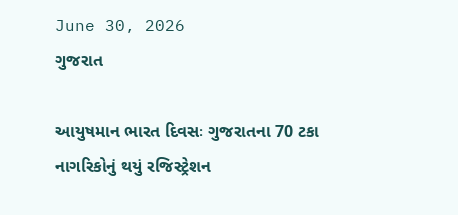June 30, 2026
ગુજરાત

આયુષમાન ભારત દિવસઃ ગુજરાતના 70 ટકા નાગરિકોનું થયું રજિસ્ટ્રેશન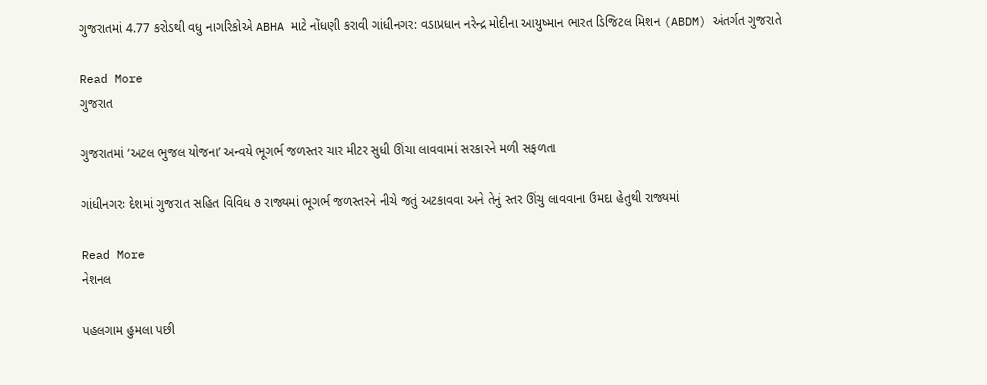ગુજરાતમાં 4.77 કરોડથી વધુ નાગરિકોએ ABHA માટે નોંધણી કરાવી ગાંધીનગર: વડાપ્રધાન નરેન્દ્ર મોદીના આયુષ્માન ભારત ડિજિટલ મિશન (ABDM) અંતર્ગત ગુજરાતે

Read More
ગુજરાત

ગુજરાતમાં ‘અટલ ભુજલ યોજના’ અન્વયે ભૂગર્ભ જળસ્તર ચાર મીટર સુધી ઊંચા લાવવામાં સરકારને મળી સફળતા

ગાંધીનગરઃ દેશમાં ગુજરાત સહિત વિવિધ ૭ રાજ્યમાં ભૂગર્ભ જળસ્તરને નીચે જતું અટકાવવા અને તેનું સ્તર ઊંચુ લાવવાના ઉમદા હેતુથી રાજ્યમાં

Read More
નેશનલ

પહલગામ હુમલા પછી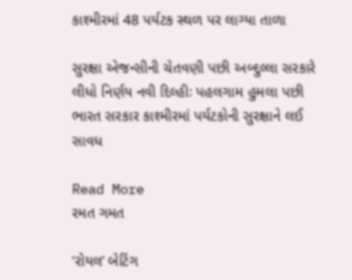કાશ્મીરમાં 48 પર્યટક સ્થળ પર લાગ્યા તાળા

સુરક્ષા એજન્સીની ચેતવણી પછી અબ્દુલ્લા સરકારે લીધો નિર્ણય નવી દિલ્હીઃ પહલગામ હુમલા પછી ભારત સરકાર કાશ્મીરમાં પર્યટકોની સુરક્ષાને લઈ સાવધ

Read More
રમત ગમત

‘રોયલ’ બેટિંગ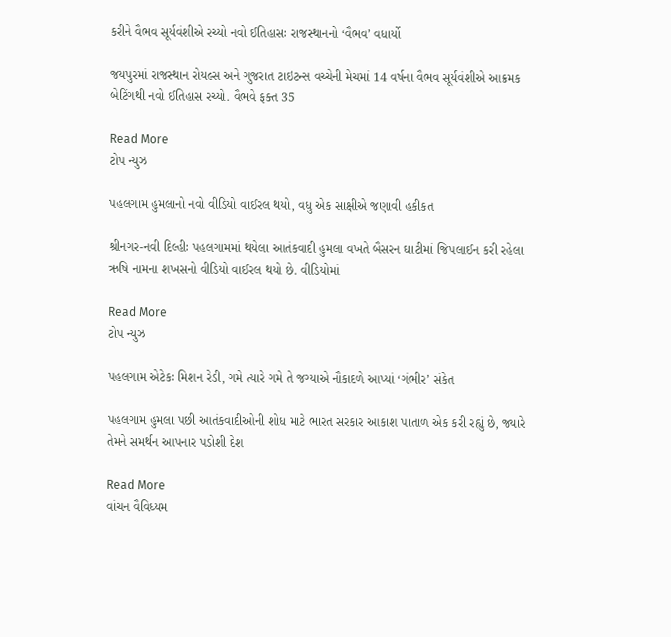કરીને વૈભવ સૂર્યવંશીએ રચ્યો નવો ઈતિહાસઃ રાજસ્થાનનો ‘વૈભવ’ વધાર્યો

જયપુરમાં રાજસ્થાન રોયલ્સ અને ગુજરાત ટાઇટન્સ વચ્ચેની મેચમાં 14 વર્ષના વૈભવ સૂર્યવંશીએ આક્રમક બેટિંગથી નવો ઈતિહાસ રચ્યો. વૈભવે ફક્ત 35

Read More
ટોપ ન્યુઝ

પહલગામ હુમલાનો નવો વીડિયો વાઈરલ થયો, વધુ એક સાક્ષીએ જણાવી હકીકત

શ્રીનગર-નવી દિલ્હીઃ પહલગામમાં થયેલા આતંકવાદી હુમલા વખતે બૈસરન ઘાટીમાં જિપલાઈન કરી રહેલા ઋષિ નામના શખસનો વીડિયો વાઈરલ થયો છે. વીડિયોમાં

Read More
ટોપ ન્યુઝ

પહલગામ એટેકઃ મિશન રેડી, ગમે ત્યારે ગમે તે જગ્યાએ નૌકાદળે આપ્યાં ‘ગંભીર’ સંકેત

પહલગામ હુમલા પછી આતંકવાદીઓની શોધ માટે ભારત સરકાર આકાશ પાતાળ એક કરી રહ્યું છે, જ્યારે તેમને સમર્થન આપનાર પડોશી દેશ

Read More
વાંચન વૈવિધ્યમ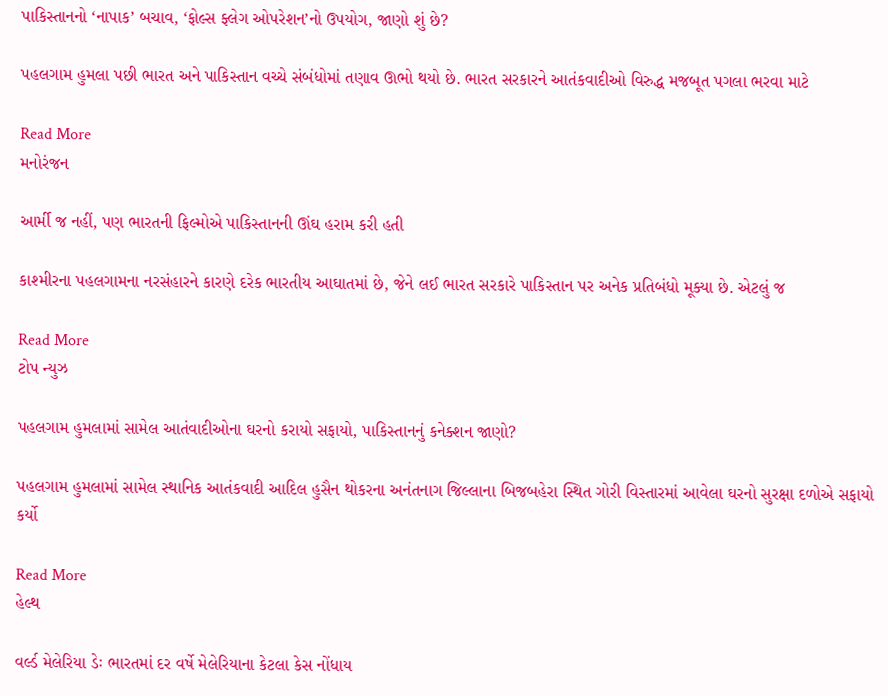પાકિસ્તાનનો ‘નાપાક’ બચાવ, ‘ફોલ્સ ફ્લેગ ઓપરેશન’નો ઉપયોગ, જાણો શું છે?

પહલગામ હુમલા પછી ભારત અને પાકિસ્તાન વચ્ચે સંબંધોમાં તણાવ ઊભો થયો છે. ભારત સરકારને આતંકવાદીઓ વિરુદ્ધ મજબૂત પગલા ભરવા માટે

Read More
મનોરંજન

આર્મી જ નહીં, પણ ભારતની ફિલ્મોએ પાકિસ્તાનની ઊંઘ હરામ કરી હતી

કાશ્મીરના પહલગામના નરસંહારને કારણે દરેક ભારતીય આઘાતમાં છે, જેને લઈ ભારત સરકારે પાકિસ્તાન પર અનેક પ્રતિબંધો મૂક્યા છે. એટલું જ

Read More
ટોપ ન્યુઝ

પહલગામ હુમલામાં સામેલ આતંવાદીઓના ઘરનો કરાયો સફાયો, પાકિસ્તાનનું કનેક્શન જાણો?

પહલગામ હુમલામાં સામેલ સ્થાનિક આતંકવાદી આદિલ હુસૈન થોકરના અનંતનાગ જિલ્લાના બિજબહેરા સ્થિત ગોરી વિસ્તારમાં આવેલા ઘરનો સુરક્ષા દળોએ સફાયો કર્યો

Read More
હેલ્થ

વર્લ્ડ મેલેરિયા ડેઃ ભારતમાં દર વર્ષે મેલેરિયાના કેટલા કેસ નોંધાય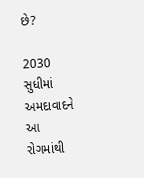છે?

2030 સુધીમાં અમદાવાદને આ રોગમાંથી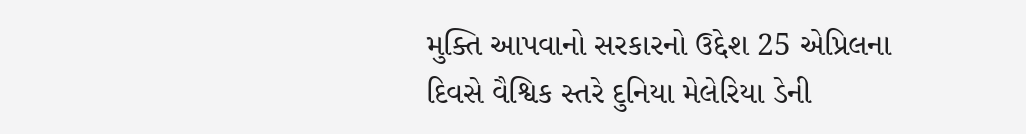મુક્તિ આપવાનો સરકારનો ઉદ્દેશ 25 એપ્રિલના દિવસે વૈશ્વિક સ્તરે દુનિયા મેલેરિયા ડેની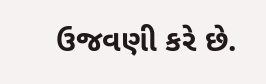ઉજવણી કરે છે.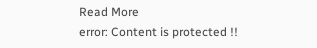Read More
error: Content is protected !!